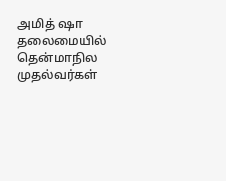அமித் ஷா தலைமையில் தென்மாநில முதல்வர்கள்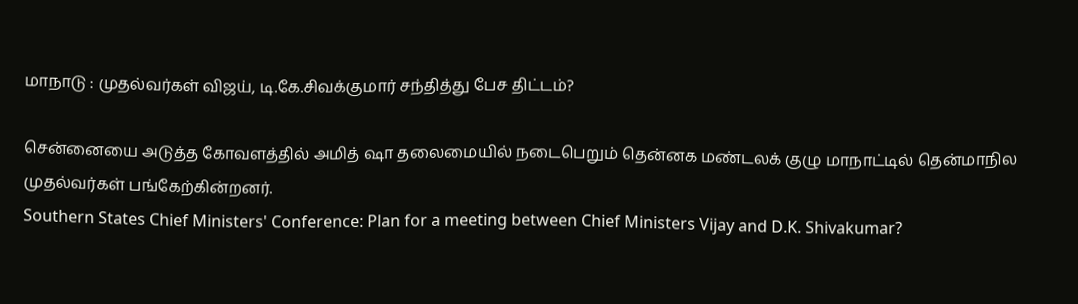மாநாடு : முதல்வர்கள் விஜய், டி.கே.சிவக்குமார் சந்தித்து பேச திட்டம்?

சென்னையை அடுத்த கோவளத்தில் அமித் ஷா தலைமையில் நடைபெறும் தென்னக மண்டலக் குழு மாநாட்டில் தென்மாநில முதல்வர்கள் பங்கேற்கின்றனர்.
Southern States Chief Ministers' Conference: Plan for a meeting between Chief Ministers Vijay and D.K. Shivakumar?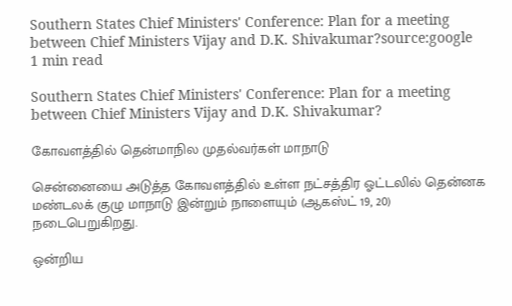Southern States Chief Ministers' Conference: Plan for a meeting between Chief Ministers Vijay and D.K. Shivakumar?source:google
1 min read

Southern States Chief Ministers' Conference: Plan for a meeting between Chief Ministers Vijay and D.K. Shivakumar?

கோவளத்தில் தென்மாநில முதல்வர்கள் மாநாடு

சென்னையை அடுத்த கோவளத்தில் உள்ள நட்சத்திர ஓட்டலில் தென்னக மண்டலக் குழு மாநாடு இன்றும் நாளையும் (ஆகஸ்ட் 19, 20) நடைபெறுகிறது.

ஒன்றிய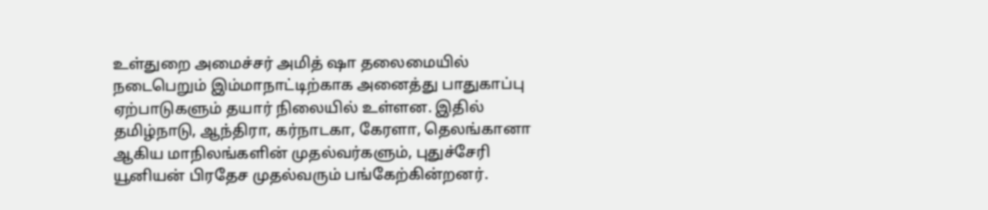உள்துறை அமைச்சர் அமித் ஷா தலைமையில் நடைபெறும் இம்மாநாட்டிற்காக அனைத்து பாதுகாப்பு ஏற்பாடுகளும் தயார் நிலையில் உள்ளன. இதில் தமிழ்நாடு, ஆந்திரா, கர்நாடகா, கேரளா, தெலங்கானா ஆகிய மாநிலங்களின் முதல்வர்களும், புதுச்சேரி யூனியன் பிரதேச முதல்வரும் பங்கேற்கின்றனர்.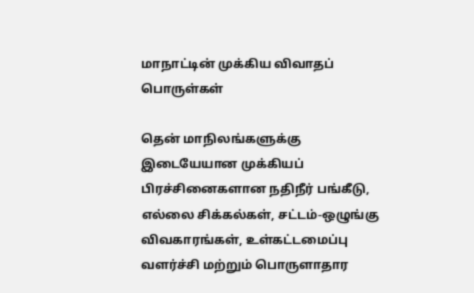மாநாட்டின் முக்கிய விவாதப் பொருள்கள்

தென் மாநிலங்களுக்கு இடையேயான முக்கியப் பிரச்சினைகளான நதிநீர் பங்கீடு, எல்லை சிக்கல்கள், சட்டம்-ஒழுங்கு விவகாரங்கள், உள்கட்டமைப்பு வளர்ச்சி மற்றும் பொருளாதார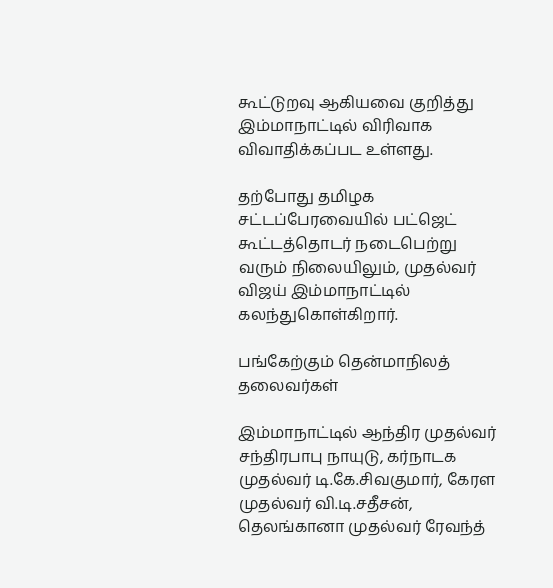கூட்டுறவு ஆகியவை குறித்து இம்மாநாட்டில் விரிவாக விவாதிக்கப்பட உள்ளது.

தற்போது தமிழக சட்டப்பேரவையில் பட்ஜெட் கூட்டத்தொடர் நடைபெற்று வரும் நிலையிலும், முதல்வர் விஜய் இம்மாநாட்டில் கலந்துகொள்கிறார்.

பங்கேற்கும் தென்மாநிலத் தலைவர்கள்

இம்மாநாட்டில் ஆந்திர முதல்வர் சந்திரபாபு நாயுடு, கர்நாடக முதல்வர் டி.கே.சிவகுமார், கேரள முதல்வர் வி.டி.சதீசன், தெலங்கானா முதல்வர் ரேவந்த்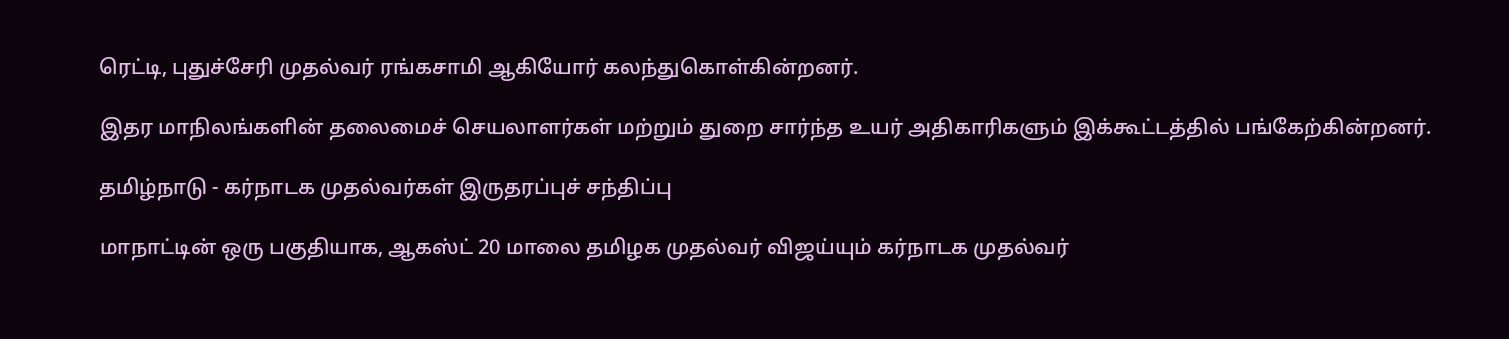ரெட்டி, புதுச்சேரி முதல்வர் ரங்கசாமி ஆகியோர் கலந்துகொள்கின்றனர்.

இதர மாநிலங்களின் தலைமைச் செயலாளர்கள் மற்றும் துறை சார்ந்த உயர் அதிகாரிகளும் இக்கூட்டத்தில் பங்கேற்கின்றனர்.

தமிழ்நாடு - கர்நாடக முதல்வர்கள் இருதரப்புச் சந்திப்பு

மாநாட்டின் ஒரு பகுதியாக, ஆகஸ்ட் 20 மாலை தமிழக முதல்வர் விஜய்யும் கர்நாடக முதல்வர்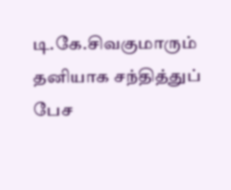டி.கே.சிவகுமாரும் தனியாக சந்தித்துப் பேச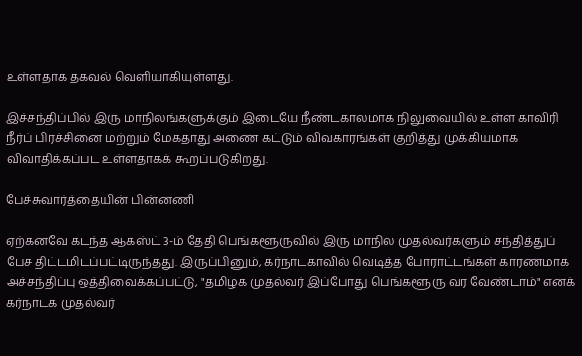உள்ளதாக தகவல் வெளியாகியுள்ளது.

இச்சந்திப்பில் இரு மாநிலங்களுக்கும் இடையே நீண்டகாலமாக நிலுவையில் உள்ள காவிரி நீர்ப் பிரச்சினை மற்றும் மேகதாது அணை கட்டும் விவகாரங்கள் குறித்து முக்கியமாக விவாதிக்கப்பட உள்ளதாகக் கூறப்படுகிறது.

பேச்சுவார்த்தையின் பின்னணி

ஏற்கனவே கடந்த ஆகஸ்ட் 3-ம் தேதி பெங்களூருவில் இரு மாநில முதல்வர்களும் சந்தித்துப் பேச திட்டமிடப்பட்டிருந்தது. இருப்பினும், கர்நாடகாவில் வெடித்த போராட்டங்கள் காரணமாக அச்சந்திப்பு ஒத்திவைக்கப்பட்டு, "தமிழக முதல்வர் இப்போது பெங்களூரு வர வேண்டாம்" எனக் கர்நாடக முதல்வர்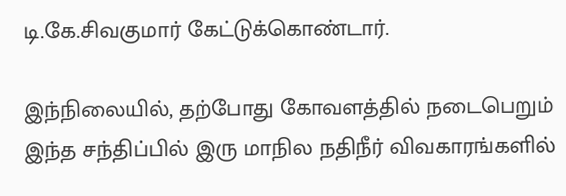டி.கே.சிவகுமார் கேட்டுக்கொண்டார்.

இந்நிலையில், தற்போது கோவளத்தில் நடைபெறும் இந்த சந்திப்பில் இரு மாநில நதிநீர் விவகாரங்களில்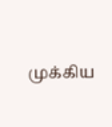முக்கிய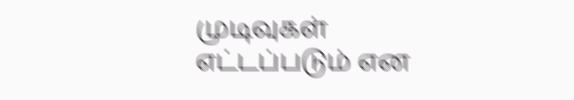முடிவுகள் எட்டப்படும் என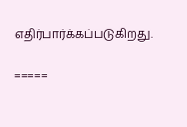எதிர்பார்க்கப்படுகிறது.

=====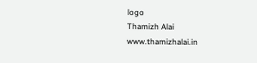logo
Thamizh Alai
www.thamizhalai.in